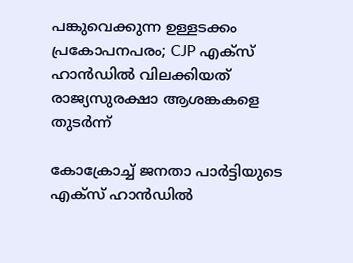പങ്കുവെക്കുന്ന ഉള്ളടക്കം പ്രകോപനപരം; CJP എക്സ് ഹാൻഡിൽ വിലക്കിയത് രാജ്യസുരക്ഷാ ആശങ്കകളെ തുടർന്ന്

കോക്രോച്ച് ജനതാ പാർട്ടിയുടെ എക്സ് ഹാൻഡിൽ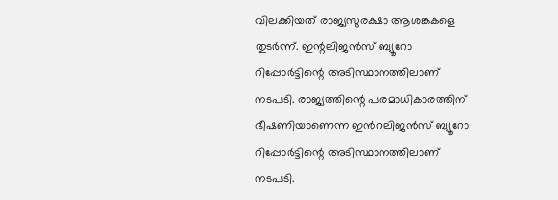വിലക്കിയത് രാജ്യസുരക്ഷാ ആശങ്കകളെ തുടർന്ന്. ഇന്റലിജൻസ് ബ്യൂറോ റിപ്പോർട്ടിന്റെ അടിസ്ഥാനത്തിലാണ് നടപടി. രാജ്യത്തിന്റെ പരമാധികാരത്തിന് ഭീഷണിയാണെന്ന ഇൻറലിജൻസ് ബ്യൂറോ റിപ്പോർട്ടിന്റെ അടിസ്ഥാനത്തിലാണ് നടപടി.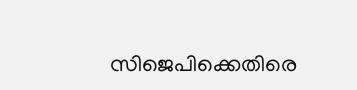സിജെപിക്കെതിരെ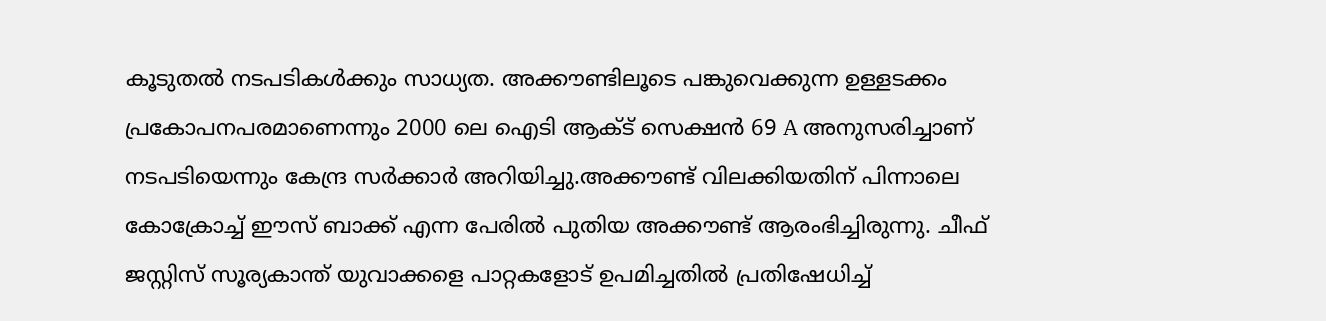കൂടുതൽ നടപടികൾക്കും സാധ്യത. അക്കൗണ്ടിലൂടെ പങ്കുവെക്കുന്ന ഉള്ളടക്കം പ്രകോപനപരമാണെന്നും 2000 ലെ ഐടി ആക്ട് സെക്ഷൻ 69 A അനുസരിച്ചാണ് നടപടിയെന്നും കേന്ദ്ര സർക്കാർ അറിയിച്ചു.അക്കൗണ്ട് വിലക്കിയതിന് പിന്നാലെ കോക്രോച്ച് ഈസ് ബാക്ക് എന്ന പേരിൽ പുതിയ അക്കൗണ്ട് ആരംഭിച്ചിരുന്നു. ചീഫ് ജസ്റ്റിസ് സൂര്യകാന്ത് യുവാക്കളെ പാറ്റകളോട് ഉപമിച്ചതിൽ പ്രതിഷേധിച്ച്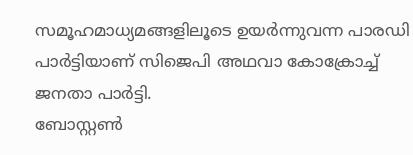സമൂഹമാധ്യമങ്ങളിലൂടെ ഉയർന്നുവന്ന പാരഡി പാർട്ടിയാണ് സിജെപി അഥവാ കോക്രോച്ച് ജനതാ പാർട്ടി.
ബോസ്റ്റൺ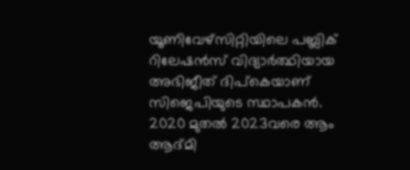യൂണിവേഴ്സിറ്റിയിലെ പബ്ലിക് റിലേഷൻസ് വിദ്യാർത്ഥിയായ അഭിജീത് ദിപ്കെയാണ് സിജെപിയുടെ സ്ഥാപകൻ. 2020 മുതൽ 2023വരെ ആം ആദ്മി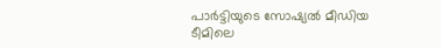പാർട്ടിയുടെ സോഷ്യൽ മീഡിയ ടീമിലെ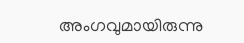അംഗവുമായിരുന്നു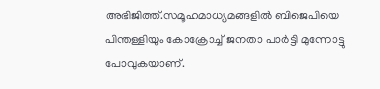അഭിജിത്ത്.സമൂഹമാധ്യമങ്ങളിൽ ബിജെപിയെ പിന്തള്ളിയും കോക്രോച്ച് ജനതാ പാർട്ടി മുന്നോട്ടു പോവുകയാണ്.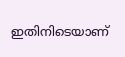ഇതിനിടെയാണ്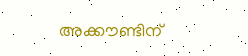അക്കൗണ്ടിന്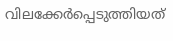വിലക്കേർപ്പെടുത്തിയത്